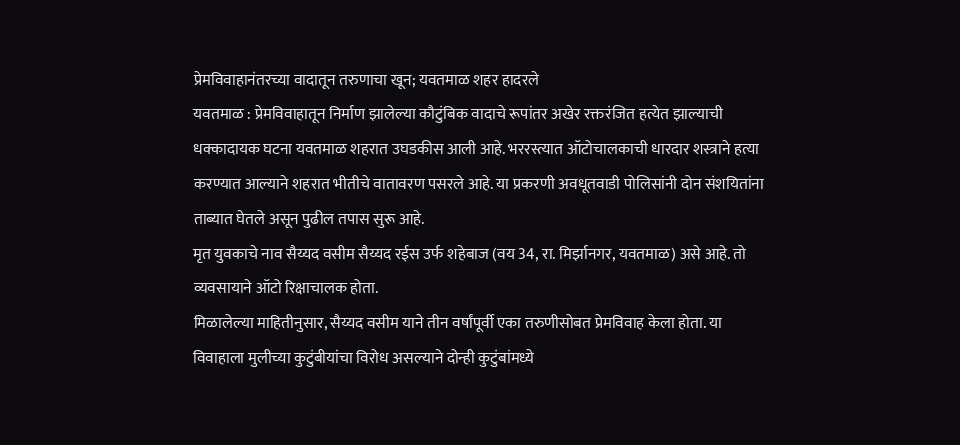प्रेमविवाहानंतरच्या वादातून तरुणाचा खून; यवतमाळ शहर हादरले
यवतमाळ : प्रेमविवाहातून निर्माण झालेल्या कौटुंबिक वादाचे रूपांतर अखेर रक्तरंजित हत्येत झाल्याची धक्कादायक घटना यवतमाळ शहरात उघडकीस आली आहे. भररस्त्यात ऑटोचालकाची धारदार शस्त्राने हत्या करण्यात आल्याने शहरात भीतीचे वातावरण पसरले आहे. या प्रकरणी अवधूतवाडी पोलिसांनी दोन संशयितांना ताब्यात घेतले असून पुढील तपास सुरू आहे.
मृत युवकाचे नाव सैय्यद वसीम सैय्यद रईस उर्फ शहेबाज (वय 34, रा. मिर्झानगर, यवतमाळ) असे आहे. तो व्यवसायाने ऑटो रिक्षाचालक होता.
मिळालेल्या माहितीनुसार, सैय्यद वसीम याने तीन वर्षांपूर्वी एका तरुणीसोबत प्रेमविवाह केला होता. या विवाहाला मुलीच्या कुटुंबीयांचा विरोध असल्याने दोन्ही कुटुंबांमध्ये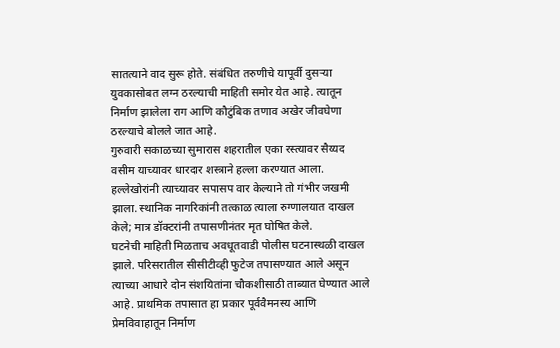सातत्याने वाद सुरू होते. संबंधित तरुणीचे यापूर्वी दुसऱ्या युवकासोबत लग्न ठरल्याची माहिती समोर येत आहे. त्यातून निर्माण झालेला राग आणि कौटुंबिक तणाव अखेर जीवघेणा ठरल्याचे बोलले जात आहे.
गुरुवारी सकाळच्या सुमारास शहरातील एका रस्त्यावर सैय्यद वसीम याच्यावर धारदार शस्त्राने हल्ला करण्यात आला. हल्लेखोरांनी त्याच्यावर सपासप वार केल्याने तो गंभीर जखमी झाला. स्थानिक नागरिकांनी तत्काळ त्याला रुग्णालयात दाखल केले; मात्र डॉक्टरांनी तपासणीनंतर मृत घोषित केले.
घटनेची माहिती मिळताच अवधूतवाडी पोलीस घटनास्थळी दाखल झाले. परिसरातील सीसीटीव्ही फुटेज तपासण्यात आले असून त्याच्या आधारे दोन संशयितांना चौकशीसाठी ताब्यात घेण्यात आले आहे. प्राथमिक तपासात हा प्रकार पूर्ववैमनस्य आणि प्रेमविवाहातून निर्माण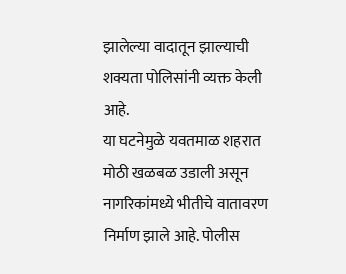झालेल्या वादातून झाल्याची शक्यता पोलिसांनी व्यक्त केली आहे.
या घटनेमुळे यवतमाळ शहरात मोठी खळबळ उडाली असून नागरिकांमध्ये भीतीचे वातावरण निर्माण झाले आहे. पोलीस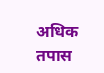अधिक तपास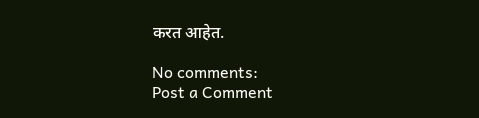करत आहेत.

No comments:
Post a Comment